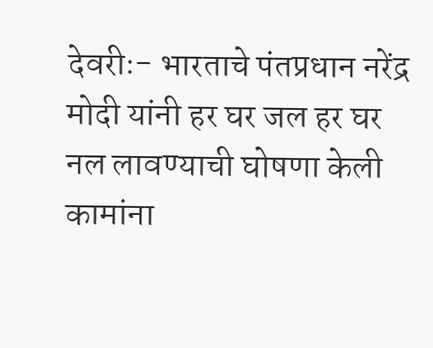देवरीः- भारताचे पंतप्रधान नरेंद्र मोदी यांनी हर घर जल हर घर नल लावण्याची घोषणा केली कामांना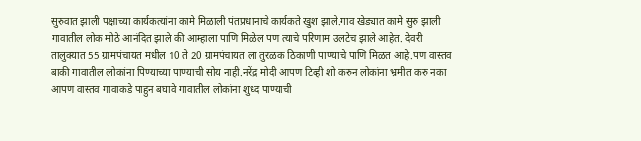सुरुवात झाली पक्षाच्या कार्यकत्यांना कामे मिळाली पंतप्रधानाचे कार्यकते खुश झाले.गाव खेड्यात कामे सुरु झाली गावातील लोक मोठे आनंदित झाले की आम्हाला पाणि मिळेल पण त्याचे परिणाम उलटेच झाले आहेत. देवरी तालुक्यात 55 ग्रामपंचायत मधील 10 ते 20 ग्रामपंचायत ला तुरळक ठिकाणी पाण्याचे पाणि मिळत आहे.पण वास्तव बाकी गावातील लोकांना पिण्याच्या पाण्याची सोय नाही.नरेंद्र मोदी आपण टिव्ही शो करुन लोकांना भ्रमीत करु नका आपण वास्तव गावाकडे पाहुन बघावे गावातील लोकांना शुध्द पाण्याची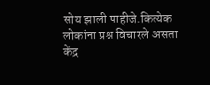सोय झाली पाहीजे.कित्येक लोकांना प्रश्न विचारले असता केंद्र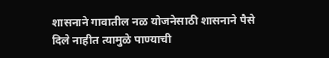शासनाने गावातील नळ योजनेसाठी शासनाने पैसे दिले नाहीत त्यामुळे पाण्याची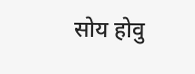सोय होवु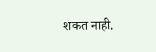शकत नाही.